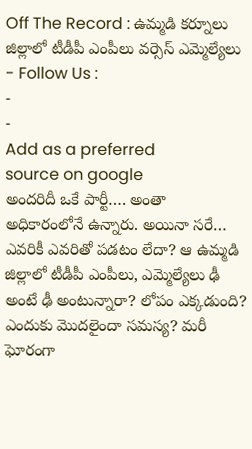Off The Record : ఉమ్మడి కర్నూలు జిల్లాలో టీడీపీ ఎంపీలు వర్సెస్ ఎమ్మెల్యేలు
- Follow Us :
-
-
Add as a preferred
source on google
అందరిదీ ఒకే పార్టీ…. అంతా అధికారంలోనే ఉన్నారు. అయినా సరే… ఎవరికీ ఎవరితో పడటం లేదా? ఆ ఉమ్మడి జిల్లాలో టీడీపీ ఎంపీలు, ఎమ్మెల్యేలు ఢీ అంటే ఢీ అంటున్నారా? లోపం ఎక్కడుంది? ఎందుకు మొదలైందా సమస్య? మరీ ఘోరంగా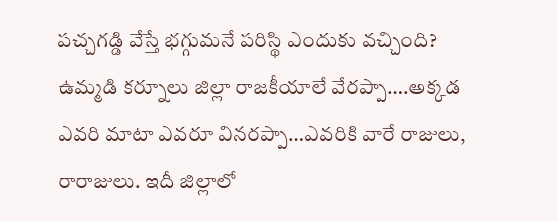పచ్చగడ్డి వేస్తే భగ్గుమనే పరిస్థి ఎందుకు వచ్చింది? ఉమ్మడి కర్నూలు జిల్లా రాజకీయాలే వేరప్పా….అక్కడ ఎవరి మాటా ఎవరూ వినరప్పా…ఎవరికి వారే రాజులు, రారాజులు. ఇదీ జిల్లాలో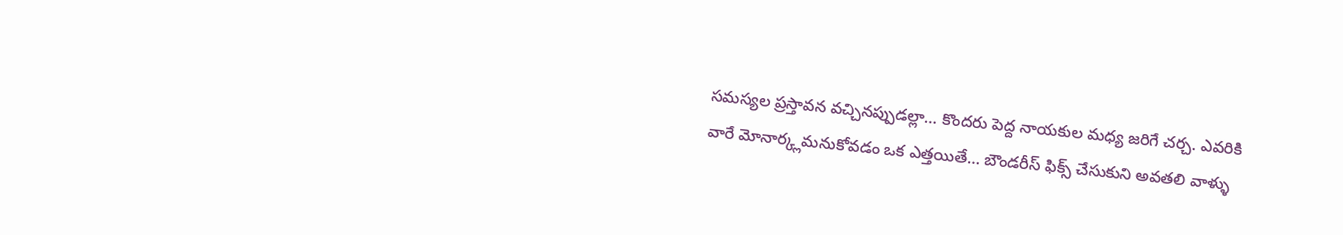సమస్యల ప్రస్తావన వచ్చినప్పుడల్లా… కొందరు పెద్ద నాయకుల మధ్య జరిగే చర్చ. ఎవరికి వారే మోనార్క్లమనుకోవడం ఒక ఎత్తయితే… బౌండరీస్ ఫిక్స్ చేసుకుని అవతలి వాళ్ళు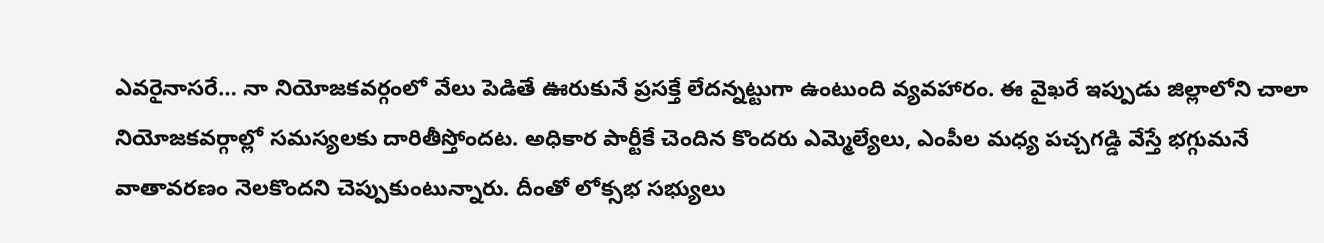ఎవరైనాసరే… నా నియోజకవర్గంలో వేలు పెడితే ఊరుకునే ప్రసక్తే లేదన్నట్టుగా ఉంటుంది వ్యవహారం. ఈ వైఖరే ఇప్పుడు జిల్లాలోని చాలా నియోజకవర్గాల్లో సమస్యలకు దారితీస్తోందట. అధికార పార్టీకే చెందిన కొందరు ఎమ్మెల్యేలు, ఎంపీల మధ్య పచ్చగడ్డి వేస్తే భగ్గుమనే వాతావరణం నెలకొందని చెప్పుకుంటున్నారు. దీంతో లోక్సభ సభ్యులు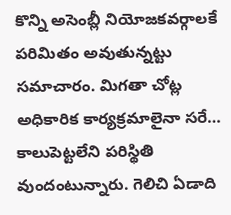కొన్ని అసెంబ్లీ నియోజకవర్గాలకే పరిమితం అవుతున్నట్టు సమాచారం. మిగతా చోట్ల అధికారిక కార్యక్రమాలైనా సరే… కాలుపెట్టలేని పరిస్థితి వుందంటున్నారు. గెలిచి ఏడాది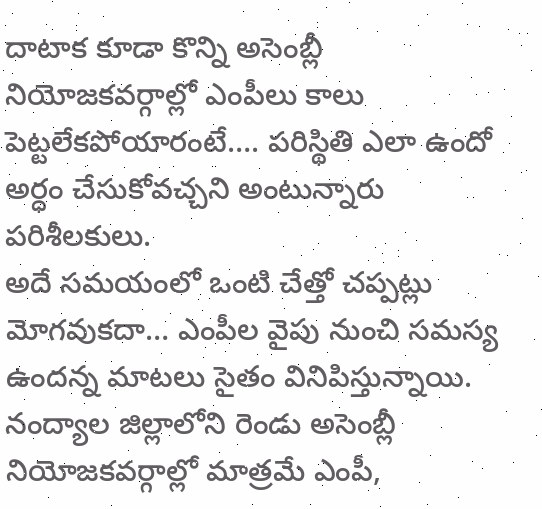దాటాక కూడా కొన్ని అసెంబ్లీ నియోజకవర్గాల్లో ఎంపీలు కాలు పెట్టలేకపోయారంటే…. పరిస్థితి ఎలా ఉందో అర్ధం చేసుకోవచ్చని అంటున్నారు పరిశీలకులు.
అదే సమయంలో ఒంటి చేత్తో చప్పట్లు మోగవుకదా… ఎంపీల వైపు నుంచి సమస్య ఉందన్న మాటలు సైతం వినిపిస్తున్నాయి. నంద్యాల జిల్లాలోని రెండు అసెంబ్లీ నియోజకవర్గాల్లో మాత్రమే ఎంపీ,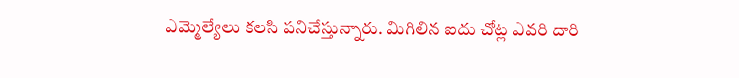ఎమ్మెల్యేలు కలసి పనిచేస్తున్నారు. మిగిలిన ఐదు చోట్ల ఎవరి దారి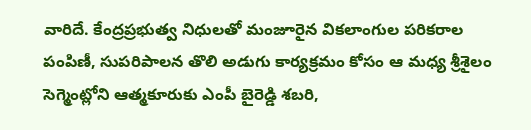వారిదే. కేంద్రప్రభుత్వ నిధులతో మంజూరైన వికలాంగుల పరికరాల పంపిణీ, సుపరిపాలన తొలి అడుగు కార్యక్రమం కోసం ఆ మధ్య శ్రీశైలం సెగ్మెంట్లోని ఆత్మకూరుకు ఎంపీ బైరెడ్డి శబరి,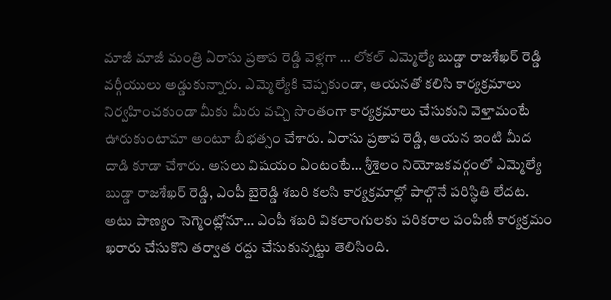మాజీ మాజీ మంత్రి ఏరాసు ప్రతాప రెడ్డి వెళ్లగా … లోకల్ ఎమ్మెల్యే బుడ్డా రాజశేఖర్ రెడ్డి వర్గీయులు అడ్డుకున్నారు. ఎమ్మెల్యేకి చెప్పకుండా, ఆయనతో కలిసి కార్యక్రమాలు నిర్వహించకుండా మీకు మీరు వచ్చి సొంతంగా కార్యక్రమాలు చేసుకుని వెళ్తామంటే ఊరుకుంటామా అంటూ బీభత్సం చేశారు. ఏరాసు ప్రతాప రెడ్డి, ఆయన ఇంటి మీద దాడి కూడా చేశారు. అసలు విషయం ఏంటంటే… శ్రీశైలం నియోజకవర్గంలో ఎమ్మెల్యే బుడ్డా రాజశేఖర్ రెడ్డి, ఎంపీ బైరెడ్డి శబరి కలసి కార్యక్రమాల్లో పాల్గొనే పరిస్థితి లేదట. అటు పాణ్యం సెగ్మెంట్లోనూ… ఎంపీ శబరి వికలాంగులకు పరికరాల పంపిణీ కార్యక్రమం ఖరారు చేసుకొని తర్వాత రద్దు చేసుకున్నట్టు తెలిసింది.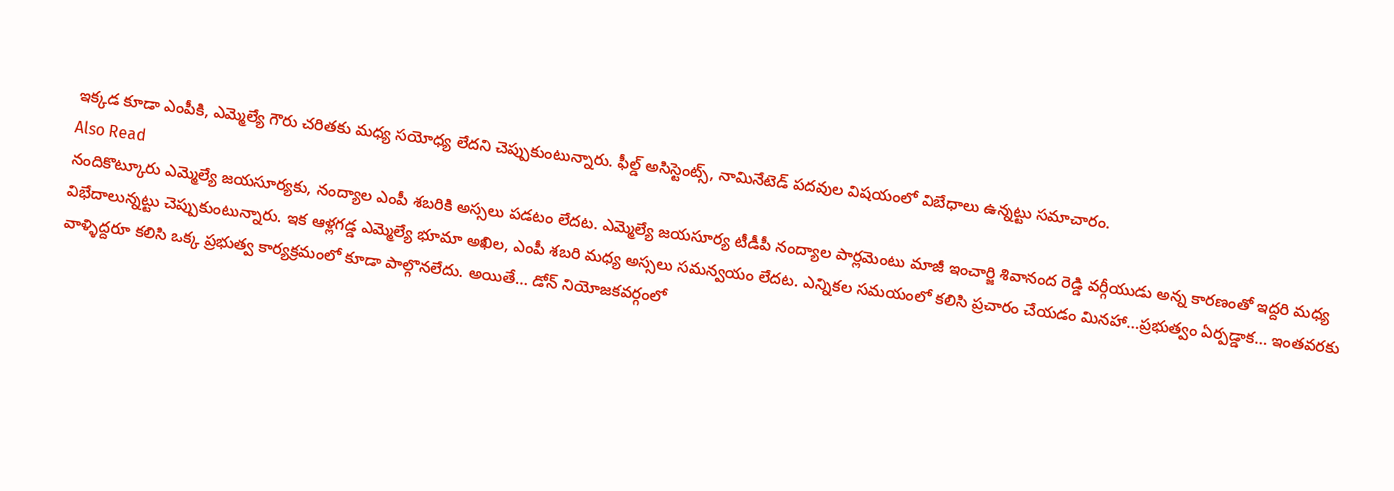ఇక్కడ కూడా ఎంపీకి, ఎమ్మెల్యే గౌరు చరితకు మధ్య సయోధ్య లేదని చెప్పుకుంటున్నారు. ఫీల్డ్ అసిస్టెంట్స్, నామినేటెడ్ పదవుల విషయంలో విబేధాలు ఉన్నట్టు సమాచారం.
Also Read
నందికొట్కూరు ఎమ్మెల్యే జయసూర్యకు, నంద్యాల ఎంపీ శబరికి అస్సలు పడటం లేదట. ఎమ్మెల్యే జయసూర్య టీడీపీ నంద్యాల పార్లమెంటు మాజీ ఇంచార్జి శివానంద రెడ్డి వర్గీయుడు అన్న కారణంతో ఇద్దరి మధ్య విభేదాలున్నట్టు చెప్పుకుంటున్నారు. ఇక ఆళ్లగడ్డ ఎమ్మెల్యే భూమా అఖిల, ఎంపీ శబరి మధ్య అస్సలు సమన్వయం లేదట. ఎన్నికల సమయంలో కలిసి ప్రచారం చేయడం మినహా…ప్రభుత్వం ఏర్పడ్డాక… ఇంతవరకు వాళ్ళిద్దరూ కలిసి ఒక్క ప్రభుత్వ కార్యక్రమంలో కూడా పాల్గొనలేదు. అయితే… డోన్ నియోజకవర్గంలో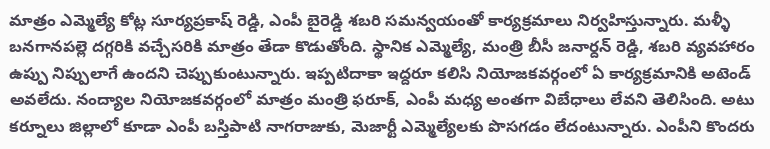మాత్రం ఎమ్మెల్యే కోట్ల సూర్యప్రకాష్ రెడ్డి, ఎంపీ బైరెడ్డి శబరి సమన్వయంతో కార్యక్రమాలు నిర్వహిస్తున్నారు. మళ్ళీ బనగానపల్లె దగ్గరికి వచ్చేసరికి మాత్రం తేడా కొడుతోంది. స్థానిక ఎమ్మెల్యే, మంత్రి బీసీ జనార్దన్ రెడ్డి, శబరి వ్యవహారం ఉప్పు నిప్పులాగే ఉందని చెప్పుకుంటున్నారు. ఇప్పటిదాకా ఇద్దరూ కలిసి నియోజకవర్గంలో ఏ కార్యక్రమానికి అటెండ్ అవలేదు. నంద్యాల నియోజకవర్గంలో మాత్రం మంత్రి ఫరూక్, ఎంపీ మధ్య అంతగా విబేధాలు లేవని తెలిసింది. అటు కర్నూలు జిల్లాలో కూడా ఎంపీ బస్తిపాటి నాగరాజుకు, మెజార్టీ ఎమ్మెల్యేలకు పొసగడం లేదంటున్నారు. ఎంపీని కొందరు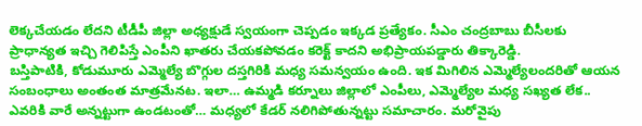లెక్కచేయడం లేదని టీడీపీ జిల్లా అధ్యక్షుడే స్వయంగా చెప్పడం ఇక్కడ ప్రత్యేకం. సీఎం చంద్రబాబు బీసీలకు ప్రాధాన్యత ఇచ్చి గెలిపిస్తే ఎంపీని ఖాతరు చేయకపోవడం కరెక్ట్ కాదని అభిప్రాయపడ్డారు తిక్కారెడ్డి.
బస్తిపాటికి, కోడుమూరు ఎమ్మెల్యే బొగ్గుల దస్తగిరికి మధ్య సమన్వయం ఉంది. ఇక మిగిలిన ఎమ్మెల్యేలందరితో ఆయన సంబంధాలు అంతంత మాత్రమేనట. ఇలా… ఉమ్మడి కర్నూలు జిల్లాలో ఎంపీలు, ఎమ్మెల్యేల మధ్య సఖ్యత లేక.. ఎవరికి వారే అన్నట్టుగా ఉండటంతో… మధ్యలో కేడర్ నలిగిపోతున్నట్టు సమాచారం. మరోవైపు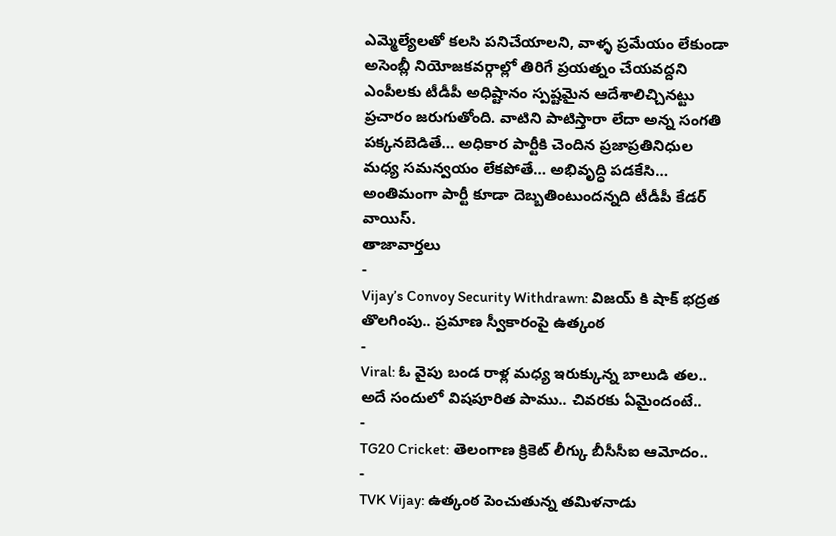ఎమ్మెల్యేలతో కలసి పనిచేయాలని, వాళ్ళ ప్రమేయం లేకుండా అసెంబ్లీ నియోజకవర్గాల్లో తిరిగే ప్రయత్నం చేయవద్దని ఎంపీలకు టీడీపీ అధిష్టానం స్పష్టమైన ఆదేశాలిచ్చినట్టు ప్రచారం జరుగుతోంది. వాటిని పాటిస్తారా లేదా అన్న సంగతి పక్కనబెడితే… అధికార పార్టీకి చెందిన ప్రజాప్రతినిధుల మధ్య సమన్వయం లేకపోతే… అభివృద్ధి పడకేసి… అంతిమంగా పార్టీ కూడా దెబ్బతింటుందన్నది టీడీపీ కేడర్ వాయిస్.
తాజావార్తలు
-
Vijay’s Convoy Security Withdrawn: విజయ్ కి షాక్ భద్రత తొలగింపు.. ప్రమాణ స్వీకారంపై ఉత్కంఠ
-
Viral: ఓ వైపు బండ రాళ్ల మధ్య ఇరుక్కున్న బాలుడి తల.. అదే సందులో విషపూరిత పాము.. చివరకు ఏమైందంటే..
-
TG20 Cricket: తెలంగాణ క్రికెట్ లీగ్కు బీసీసీఐ ఆమోదం..
-
TVK Vijay: ఉత్కంఠ పెంచుతున్న తమిళనాడు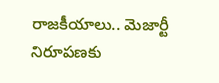రాజకీయాలు.. మెజార్టీ నిరూపణకు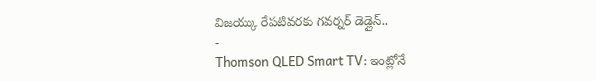విజయ్కు రేపటివరకు గవర్నర్ డెడ్లైన్..
-
Thomson QLED Smart TV: ఇంట్లోనే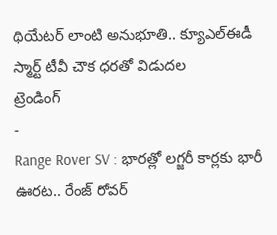థియేటర్ లాంటి అనుభూతి.. క్యూఎల్ఈడీ స్మార్ట్ టీవీ చౌక ధరతో విడుదల
ట్రెండింగ్
-
Range Rover SV : భారత్లో లగ్జరీ కార్లకు భారీ ఊరట.. రేంజ్ రోవర్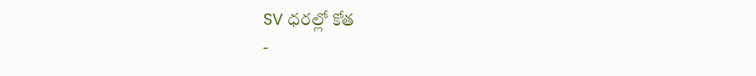SV ధరల్లో కోత
-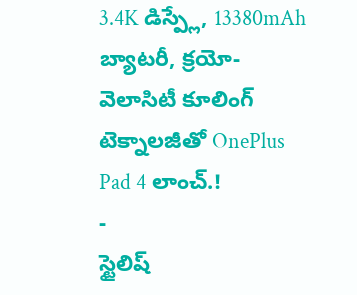3.4K డిస్ప్లే, 13380mAh బ్యాటరీ, క్రయో-వెలాసిటీ కూలింగ్ టెక్నాలజీతో OnePlus Pad 4 లాంచ్.!
-
స్టైలిష్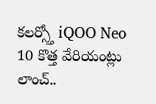కలర్స్తో iQOO Neo 10 కొత్త వేరియంట్లు లాంచ్..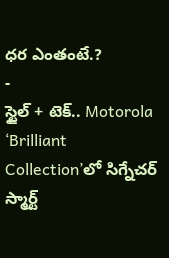ధర ఎంతంటే.?
-
స్టైల్ + టెక్.. Motorola ‘Brilliant Collection’లో సిగ్నేచర్ స్మార్ట్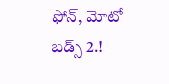ఫోన్, మోటో బడ్స్ 2.!